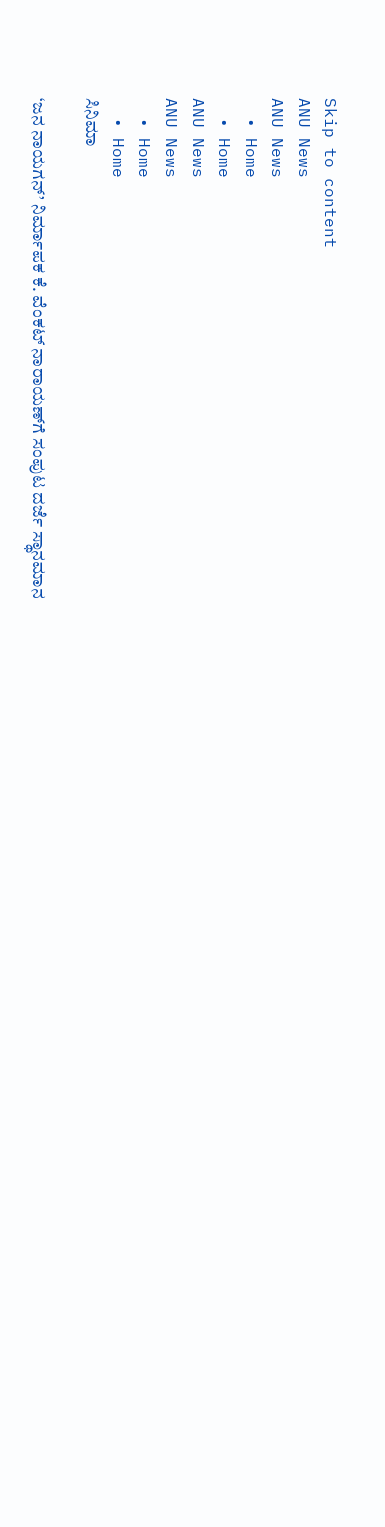Skip to content
ANU News
ANU News
  • Home
  • Home
ANU News
ANU News
  • Home
  • Home
ಸಿನಿಮಾ

‘ಜನ ನಾಯಗನ್’ ನಿರ್ಮಾಪಕ ಕೆ. ವೆಂಕಟ್ ನಾರಾಯಣ್‌ಗೆ ಸಂಪುಟ ದರ್ಜೆ ಸ್ಥಾನಮಾನ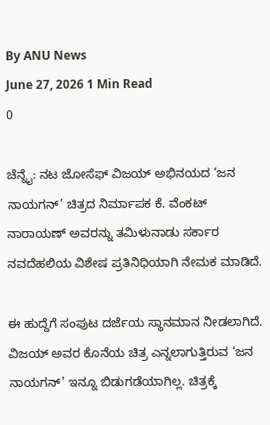By ANU News
June 27, 2026 1 Min Read
0

ಚೆನ್ನೈ: ನಟ ಜೋಸೆಫ್ ವಿಜಯ್ ಅಭಿನಯದ ‘ಜನ ನಾಯಗನ್’ ಚಿತ್ರದ ನಿರ್ಮಾಪಕ ಕೆ. ವೆಂಕಟ್ ನಾರಾಯಣ್ ಅವರನ್ನು ತಮಿಳುನಾಡು ಸರ್ಕಾರ ನವದೆಹಲಿಯ ವಿಶೇಷ ಪ್ರತಿನಿಧಿಯಾಗಿ ನೇಮಕ ಮಾಡಿದೆ.

ಈ ಹುದ್ದೆಗೆ ಸಂಪುಟ ದರ್ಜೆಯ ಸ್ಥಾನಮಾನ ನೀಡಲಾಗಿದೆ. ವಿಜಯ್ ಅವರ ಕೊನೆಯ ಚಿತ್ರ ಎನ್ನಲಾಗುತ್ತಿರುವ ‘ಜನ ನಾಯಗನ್’ ಇನ್ನೂ ಬಿಡುಗಡೆಯಾಗಿಲ್ಲ. ಚಿತ್ರಕ್ಕೆ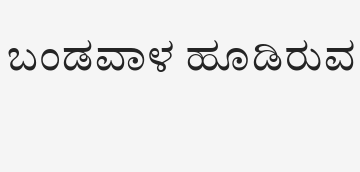ಬಂಡವಾಳ ಹೂಡಿರುವ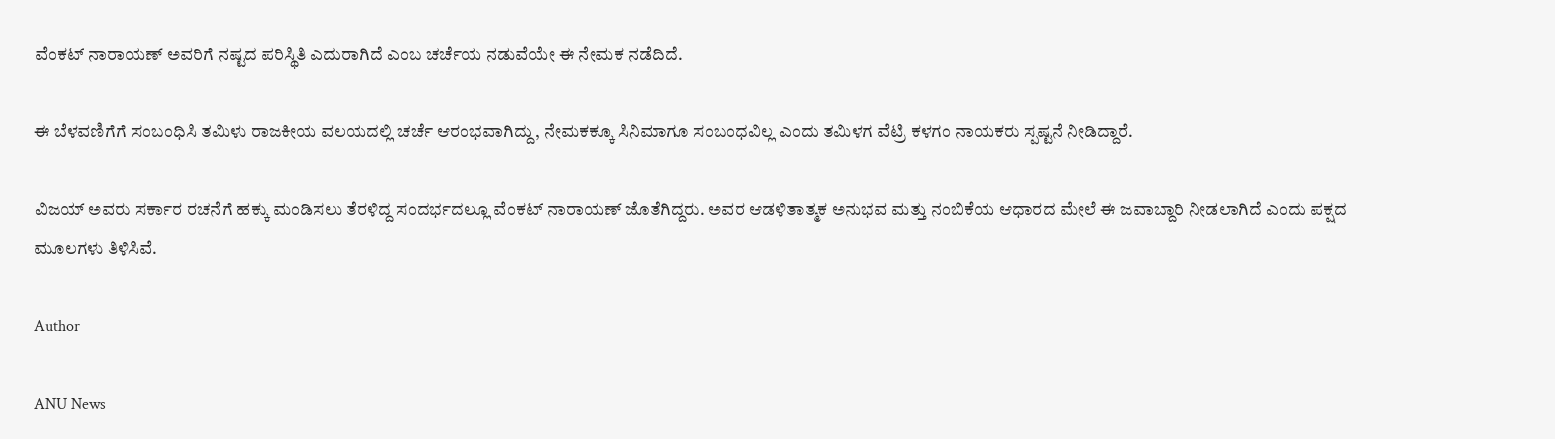ವೆಂಕಟ್ ನಾರಾಯಣ್ ಅವರಿಗೆ ನಷ್ಟದ ಪರಿಸ್ಥಿತಿ ಎದುರಾಗಿದೆ ಎಂಬ ಚರ್ಚೆಯ ನಡುವೆಯೇ ಈ ನೇಮಕ ನಡೆದಿದೆ.

ಈ ಬೆಳವಣಿಗೆಗೆ ಸಂಬಂಧಿಸಿ ತಮಿಳು ರಾಜಕೀಯ ವಲಯದಲ್ಲಿ ಚರ್ಚೆ ಆರಂಭವಾಗಿದ್ದು, ನೇಮಕಕ್ಕೂ ಸಿನಿಮಾಗೂ ಸಂಬಂಧವಿಲ್ಲ ಎಂದು ತಮಿಳಗ ವೆಟ್ರಿ ಕಳಗಂ ನಾಯಕರು ಸ್ಪಷ್ಟನೆ ನೀಡಿದ್ದಾರೆ.

ವಿಜಯ್ ಅವರು ಸರ್ಕಾರ ರಚನೆಗೆ ಹಕ್ಕು ಮಂಡಿಸಲು ತೆರಳಿದ್ದ ಸಂದರ್ಭದಲ್ಲೂ ವೆಂಕಟ್ ನಾರಾಯಣ್ ಜೊತೆಗಿದ್ದರು. ಅವರ ಆಡಳಿತಾತ್ಮಕ ಅನುಭವ ಮತ್ತು ನಂಬಿಕೆಯ ಆಧಾರದ ಮೇಲೆ ಈ ಜವಾಬ್ದಾರಿ ನೀಡಲಾಗಿದೆ ಎಂದು ಪಕ್ಷದ ಮೂಲಗಳು ತಿಳಿಸಿವೆ.

Author

ANU News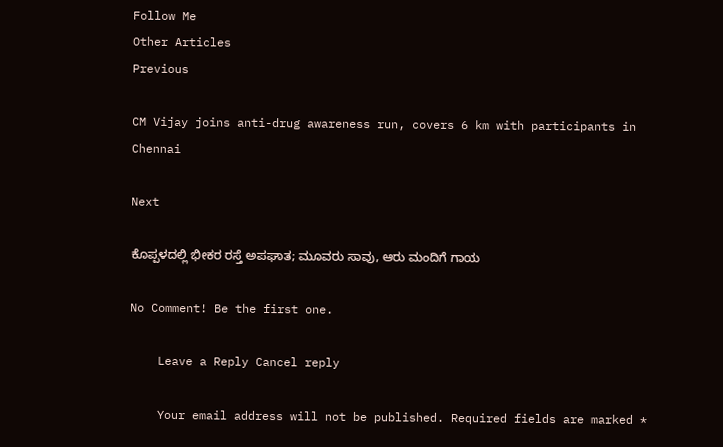Follow Me
Other Articles
Previous

CM Vijay joins anti-drug awareness run, covers 6 km with participants in Chennai

Next

ಕೊಪ್ಪಳದಲ್ಲಿ ಭೀಕರ ರಸ್ತೆ ಅಪಘಾತ; ಮೂವರು ಸಾವು, ಆರು ಮಂದಿಗೆ ಗಾಯ

No Comment! Be the first one.

    Leave a Reply Cancel reply

    Your email address will not be published. Required fields are marked *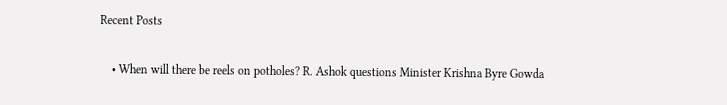Recent Posts

    • When will there be reels on potholes? R. Ashok questions Minister Krishna Byre Gowda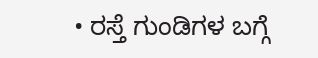• ರಸ್ತೆ ಗುಂಡಿಗಳ ಬಗ್ಗೆ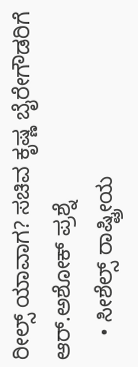ರೀಲ್ಸ್ ಯಾವಾಗ? ಸಚಿವ ಕೃಷ್ಣ ಬೈರೇಗೌಡರಿಗೆ ಆರ್.ಅಶೋಕ್ ಪ್ರಶ್ನೆ
    • ಸೀಶೆಲ್ಸ್ ರಾಷ್ಟ್ರೀಯ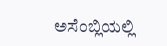ಅಸೆಂಬ್ಲಿಯಲ್ಲಿ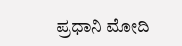ಪ್ರಧಾನಿ ಮೋದಿ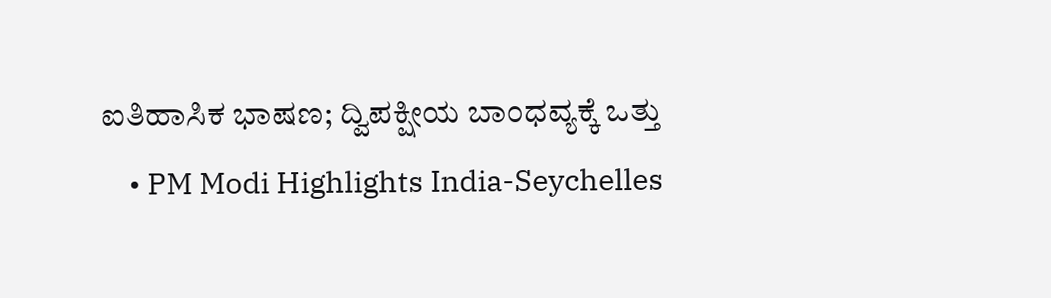ಐತಿಹಾಸಿಕ ಭಾಷಣ; ದ್ವಿಪಕ್ಷೀಯ ಬಾಂಧವ್ಯಕ್ಕೆ ಒತ್ತು
    • PM Modi Highlights India-Seychelles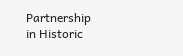Partnership in Historic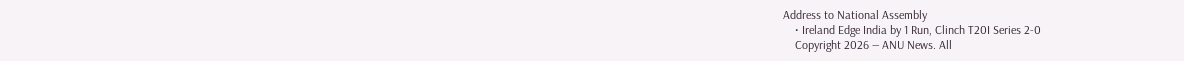Address to National Assembly
    • Ireland Edge India by 1 Run, Clinch T20I Series 2-0
    Copyright 2026 — ANU News. All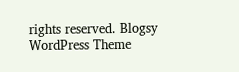rights reserved. Blogsy WordPress Theme